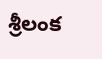శ్రీలంక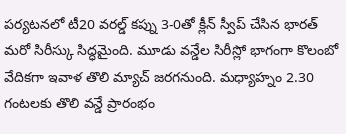పర్యటనలో టీ20 వరల్డ్ కప్ను 3-0తో క్లీన్ స్వీప్ చేసిన భారత్ మరో సిరీస్కు సిద్ధమైంది. మూడు వన్డేల సిరీస్లో భాగంగా కొలంబో వేదికగా ఇవాళ తొలి మ్యాచ్ జరగనుంది. మధ్యాహ్నం 2.30 గంటలకు తొలి వన్డే ప్రారంభం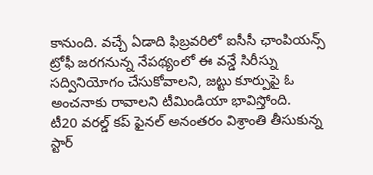కానుంది. వచ్చే ఏడాది ఫిబ్రవరిలో ఐసీసీ ఛాంపియన్స్ ట్రోఫీ జరగనున్న నేపథ్యంలో ఈ వన్డే సిరీస్ను సద్వినియోగం చేసుకోవాలని, జట్టు కూర్పుపై ఓ అంచనాకు రావాలని టీమిండియా భావిస్తోంది.
టీ20 వరల్డ్ కప్ ఫైనల్ అనంతరం విశ్రాంతి తీసుకున్న స్టార్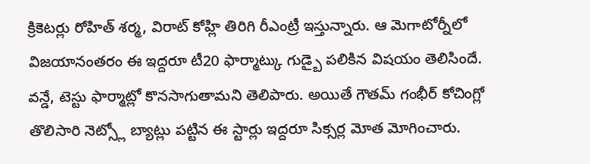క్రికెటర్లు రోహిత్ శర్మ, విరాట్ కోహ్లి తిరిగి రీఎంట్రీ ఇస్తున్నారు. ఆ మెగాటోర్నీలో విజయానంతరం ఈ ఇద్దరూ టీ20 ఫార్మాట్కు గుడ్బై పలికిన విషయం తెలిసిందే. వన్డే, టెస్టు ఫార్మాట్లో కొనసాగుతామని తెలిపారు. అయితే గౌతమ్ గంభీర్ కోచింగ్లో తొలిసారి నెట్స్లో బ్యాట్లు పట్టిన ఈ స్టార్లు ఇద్దరూ సిక్సర్ల మోత మోగించారు.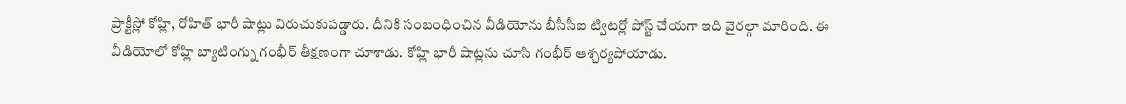ప్రాక్టీస్లో కోహ్లి, రోహిత్ భారీ షాట్లు విరుచుకుపడ్డారు. దీనికి సంబంధించిన వీడియోను బీసీసీఐ ట్విటర్లో పోస్ట్ చేయగా ఇది వైరల్గా మారింది. ఈ వీడియోలో కోహ్లి బ్యాటింగ్ను గంభీర్ తీక్షణంగా చూశాడు. కోహ్లి భారీ షాట్లను చూసి గంభీర్ ఆశ్చర్యపోయాడు.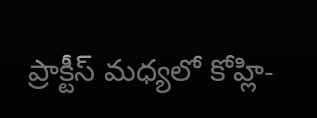ప్రాక్టీస్ మధ్యలో కోహ్లి-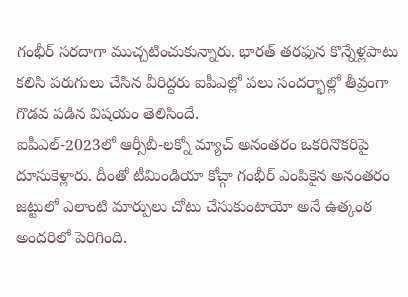గంభీర్ సరదాగా ముచ్చటించుకున్నారు. భారత్ తరఫున కొన్నేళ్లపాటు కలిసి పరుగులు చేసిన వీరిద్దరు ఐపీఎల్లో పలు సందర్భాల్లో తీవ్రంగా గొడవ పడిన విషయం తెలిసిందే.
ఐపీఎల్-2023లో ఆర్సీబీ-లక్నో మ్యాచ్ అనంతరం ఒకరినొకరిపై దూసుకెళ్లారు. దీంతో టీమిండియా కోచ్గా గంభీర్ ఎంపికైన అనంతరం జట్టులో ఎలాంటి మార్పులు చోటు చేసుకుంటాయో అనే ఉత్కంఠ అందరిలో పెరిగింది.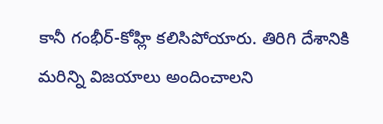కానీ గంభీర్-కోహ్లి కలిసిపోయారు. తిరిగి దేశానికి మరిన్ని విజయాలు అందించాలని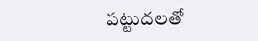పట్టుదలతో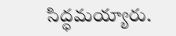సిద్ధమయ్యారు.